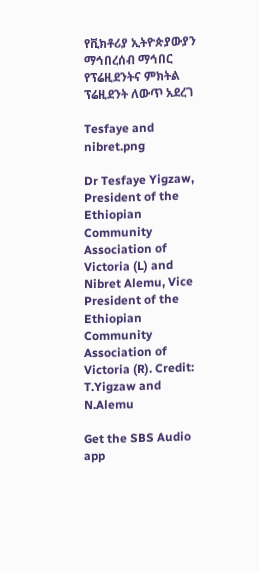የቪክቶሪያ ኢትዮጵያውያን ማኅበረሰብ ማኅበር የፕሬዚደንትና ምክትል ፕሬዚደንት ለውጥ አደረገ

Tesfaye and nibret.png

Dr Tesfaye Yigzaw, President of the Ethiopian Community Association of Victoria (L) and Nibret Alemu, Vice President of the Ethiopian Community Association of Victoria (R). Credit: T.Yigzaw and N.Alemu

Get the SBS Audio app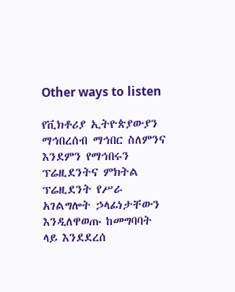Other ways to listen

የቪክቶሪያ ኢትዮጵያውያን ማኅበረሰብ ማኅበር ስለምንና እንደምን የማኅበሩን ፕሬዚደንትና ምክትል ፕሬዚደንት የሥራ አገልግሎት ኃላፊነታቸውን እንዲለዋወጡ ከመግባባት ላይ እንደደረሰ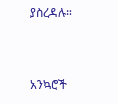ያስረዳሉ።


አንኳሮች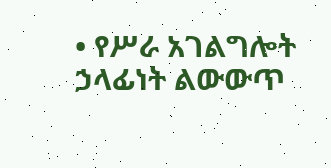• የሥራ አገልግሎት ኃላፊነት ልውውጥ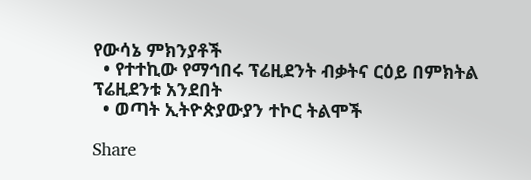የውሳኔ ምክንያቶች
  • የተተኪው የማኅበሩ ፕሬዚደንት ብቃትና ርዕይ በምክትል ፕሬዚደንቱ አንደበት
  • ወጣት ኢትዮጵያውያን ተኮር ትልሞች

Share